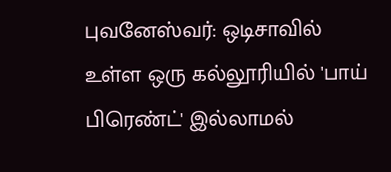புவனேஸ்வர்: ஒடிசாவில் உள்ள ஒரு கல்லூரியில் 'பாய் பிரெண்ட்' இல்லாமல்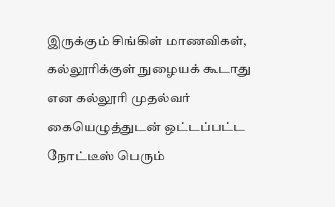இருக்கும் சிங்கிள் மாணவிகள், கல்லூரிக்குள் நுழையக் கூடாது என கல்லூரி முதல்வர் கையெழுத்துடன் ஒட்டப்பட்ட நோட்டீஸ் பெரும்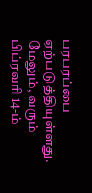பரபரப்பை ஏற்படுத்தியுள்ளது. மேலும், வரும் பிப்ரவரி 14-ம்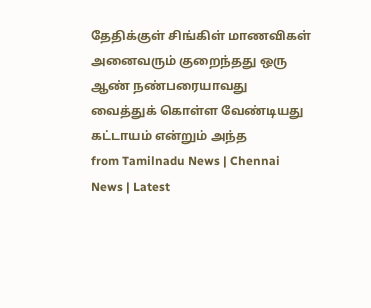தேதிக்குள் சிங்கிள் மாணவிகள் அனைவரும் குறைந்தது ஒரு ஆண் நண்பரையாவது வைத்துக் கொள்ள வேண்டியது கட்டாயம் என்றும் அந்த
from Tamilnadu News | Chennai News | Latest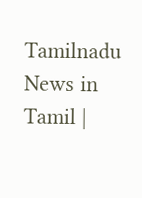Tamilnadu News in Tamil |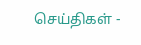செய்திகள் -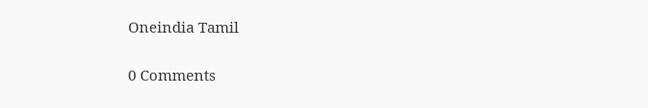Oneindia Tamil

0 Comments